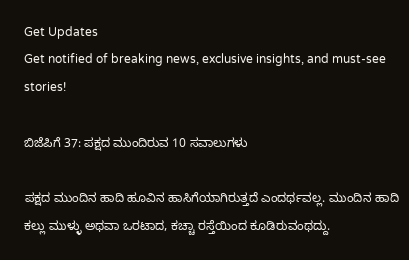Get Updates
Get notified of breaking news, exclusive insights, and must-see stories!

ಬಿಜೆಪಿಗೆ 37: ಪಕ್ಷದ ಮುಂದಿರುವ 10 ಸವಾಲುಗಳು

ಪಕ್ಷದ ಮುಂದಿನ ಹಾದಿ ಹೂವಿನ ಹಾಸಿಗೆಯಾಗಿರುತ್ತದೆ ಎಂದರ್ಥವಲ್ಲ. ಮುಂದಿನ ಹಾದಿ ಕಲ್ಲು ಮುಳ್ಳು ಅಥವಾ ಒರಟಾದ, ಕಚ್ಚಾ ರಸ್ತೆಯಿಂದ ಕೂಡಿರುವಂಥದ್ದು.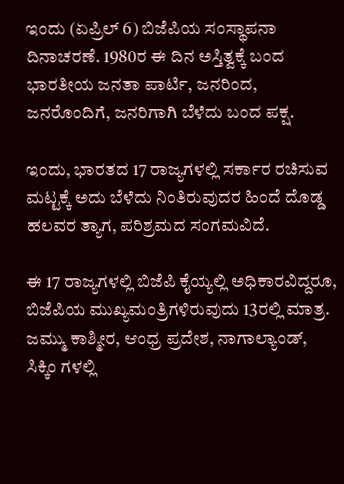ಇಂದು (ಏಪ್ರಿಲ್ 6) ಬಿಜೆಪಿಯ ಸಂಸ್ಥಾಪನಾ ದಿನಾಚರಣೆ. 1980ರ ಈ ದಿನ ಅಸ್ತಿತ್ವಕ್ಕೆ ಬಂದ ಭಾರತೀಯ ಜನತಾ ಪಾರ್ಟಿ, ಜನರಿಂದ, ಜನರೊಂದಿಗೆ, ಜನರಿಗಾಗಿ ಬೆಳೆದು ಬಂದ ಪಕ್ಷ.

ಇಂದು, ಭಾರತದ 17 ರಾಜ್ಯಗಳಲ್ಲಿ ಸರ್ಕಾರ ರಚಿಸುವ ಮಟ್ಟಕ್ಕೆ ಅದು ಬೆಳೆದು ನಿಂತಿರುವುದರ ಹಿಂದೆ ದೊಡ್ಡ ಹಲವರ ತ್ಯಾಗ, ಪರಿಶ್ರಮದ ಸಂಗಮವಿದೆ.

ಈ 17 ರಾಜ್ಯಗಳಲ್ಲಿ ಬಿಜೆಪಿ ಕೈಯ್ಯಲ್ಲಿ ಅಧಿಕಾರವಿದ್ದರೂ, ಬಿಜೆಪಿಯ ಮುಖ್ಯಮಂತ್ರಿಗಳಿರುವುದು 13ರಲ್ಲಿ ಮಾತ್ರ. ಜಮ್ಮು ಕಾಶ್ಮೀರ, ಆಂಧ್ರ ಪ್ರದೇಶ, ನಾಗಾಲ್ಯಾಂಡ್, ಸಿಕ್ಕಿಂ ಗಳಲ್ಲಿ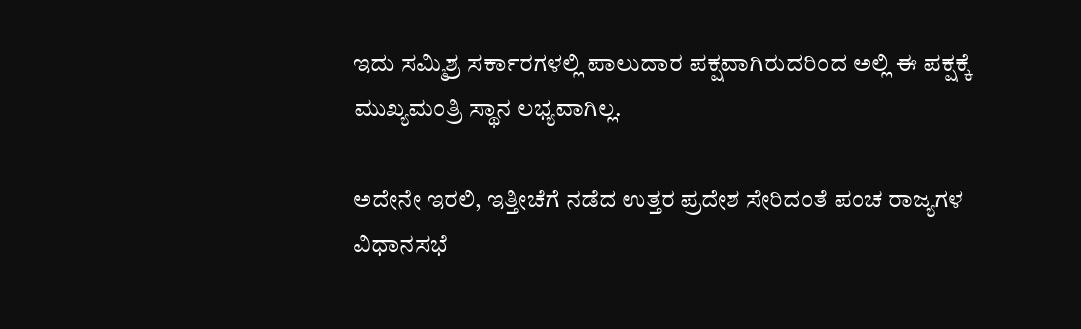ಇದು ಸಮ್ಮಿಶ್ರ ಸರ್ಕಾರಗಳಲ್ಲಿ ಪಾಲುದಾರ ಪಕ್ಷವಾಗಿರುದರಿಂದ ಅಲ್ಲಿ ಈ ಪಕ್ಷಕ್ಕೆ ಮುಖ್ಯಮಂತ್ರಿ ಸ್ಥಾನ ಲಭ್ಯವಾಗಿಲ್ಲ.

ಅದೇನೇ ಇರಲಿ, ಇತ್ತೀಚೆಗೆ ನಡೆದ ಉತ್ತರ ಪ್ರದೇಶ ಸೇರಿದಂತೆ ಪಂಚ ರಾಜ್ಯಗಳ ವಿಧಾನಸಭೆ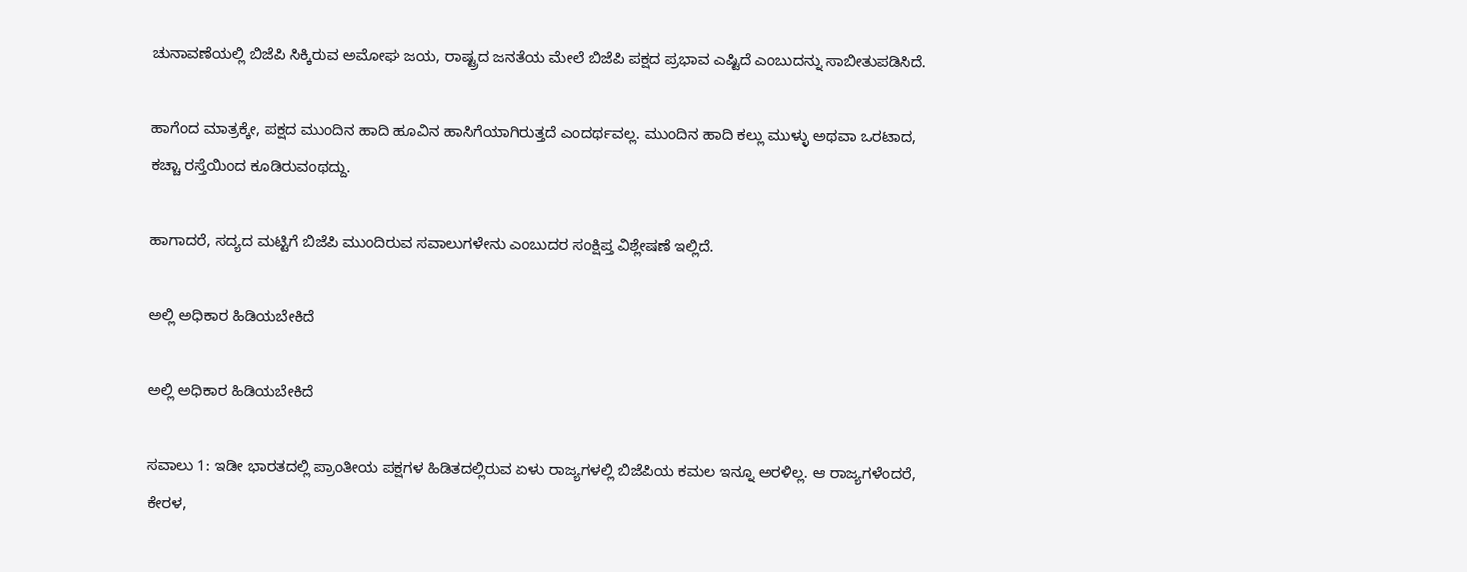ಚುನಾವಣೆಯಲ್ಲಿ ಬಿಜೆಪಿ ಸಿಕ್ಕಿರುವ ಅಮೋಘ ಜಯ, ರಾಷ್ಟ್ರದ ಜನತೆಯ ಮೇಲೆ ಬಿಜೆಪಿ ಪಕ್ಷದ ಪ್ರಭಾವ ಎಷ್ಟಿದೆ ಎಂಬುದನ್ನು ಸಾಬೀತುಪಡಿಸಿದೆ.

ಹಾಗೆಂದ ಮಾತ್ರಕ್ಕೇ, ಪಕ್ಷದ ಮುಂದಿನ ಹಾದಿ ಹೂವಿನ ಹಾಸಿಗೆಯಾಗಿರುತ್ತದೆ ಎಂದರ್ಥವಲ್ಲ. ಮುಂದಿನ ಹಾದಿ ಕಲ್ಲು ಮುಳ್ಳು ಅಥವಾ ಒರಟಾದ, ಕಚ್ಚಾ ರಸ್ತೆಯಿಂದ ಕೂಡಿರುವಂಥದ್ದು.

ಹಾಗಾದರೆ, ಸದ್ಯದ ಮಟ್ಟಿಗೆ ಬಿಜೆಪಿ ಮುಂದಿರುವ ಸವಾಲುಗಳೇನು ಎಂಬುದರ ಸಂಕ್ಷಿಪ್ತ ವಿಶ್ಲೇಷಣೆ ಇಲ್ಲಿದೆ.

ಅಲ್ಲಿ ಅಧಿಕಾರ ಹಿಡಿಯಬೇಕಿದೆ

ಅಲ್ಲಿ ಅಧಿಕಾರ ಹಿಡಿಯಬೇಕಿದೆ

ಸವಾಲು 1: ಇಡೀ ಭಾರತದಲ್ಲಿ ಪ್ರಾಂತೀಯ ಪಕ್ಷಗಳ ಹಿಡಿತದಲ್ಲಿರುವ ಏಳು ರಾಜ್ಯಗಳಲ್ಲಿ ಬಿಜೆಪಿಯ ಕಮಲ ಇನ್ನೂ ಅರಳಿಲ್ಲ. ಆ ರಾಜ್ಯಗಳೆಂದರೆ, ಕೇರಳ,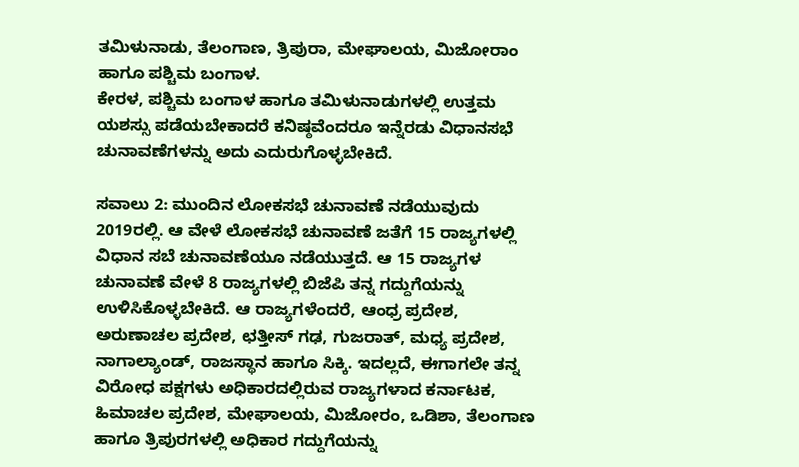ತಮಿಳುನಾಡು, ತೆಲಂಗಾಣ, ತ್ರಿಪುರಾ, ಮೇಘಾಲಯ, ಮಿಜೋರಾಂ ಹಾಗೂ ಪಶ್ಚಿಮ ಬಂಗಾಳ.
ಕೇರಳ, ಪಶ್ಚಿಮ ಬಂಗಾಳ ಹಾಗೂ ತಮಿಳುನಾಡುಗಳಲ್ಲಿ ಉತ್ತಮ ಯಶಸ್ಸು ಪಡೆಯಬೇಕಾದರೆ ಕನಿಷ್ಠವೆಂದರೂ ಇನ್ನೆರಡು ವಿಧಾನಸಭೆ ಚುನಾವಣೆಗಳನ್ನು ಅದು ಎದುರುಗೊಳ್ಳಬೇಕಿದೆ.

ಸವಾಲು 2: ಮುಂದಿನ ಲೋಕಸಭೆ ಚುನಾವಣೆ ನಡೆಯುವುದು 2019ರಲ್ಲಿ. ಆ ವೇಳೆ ಲೋಕಸಭೆ ಚುನಾವಣೆ ಜತೆಗೆ 15 ರಾಜ್ಯಗಳಲ್ಲಿ ವಿಧಾನ ಸಬೆ ಚುನಾವಣೆಯೂ ನಡೆಯುತ್ತದೆ. ಆ 15 ರಾಜ್ಯಗಳ ಚುನಾವಣೆ ವೇಳೆ 8 ರಾಜ್ಯಗಳಲ್ಲಿ ಬಿಜೆಪಿ ತನ್ನ ಗದ್ದುಗೆಯನ್ನು ಉಳಿಸಿಕೊಳ್ಳಬೇಕಿದೆ. ಆ ರಾಜ್ಯಗಳೆಂದರೆ, ಆಂಧ್ರ ಪ್ರದೇಶ, ಅರುಣಾಚಲ ಪ್ರದೇಶ, ಛತ್ತೀಸ್ ಗಢ, ಗುಜರಾತ್, ಮಧ್ಯ ಪ್ರದೇಶ, ನಾಗಾಲ್ಯಾಂಡ್, ರಾಜಸ್ಥಾನ ಹಾಗೂ ಸಿಕ್ಕಿ. ಇದಲ್ಲದೆ, ಈಗಾಗಲೇ ತನ್ನ ವಿರೋಧ ಪಕ್ಷಗಳು ಅಧಿಕಾರದಲ್ಲಿರುವ ರಾಜ್ಯಗಳಾದ ಕರ್ನಾಟಕ, ಹಿಮಾಚಲ ಪ್ರದೇಶ, ಮೇಘಾಲಯ, ಮಿಜೋರಂ, ಒಡಿಶಾ, ತೆಲಂಗಾಣ ಹಾಗೂ ತ್ರಿಪುರಗಳಲ್ಲಿ ಅಧಿಕಾರ ಗದ್ದುಗೆಯನ್ನು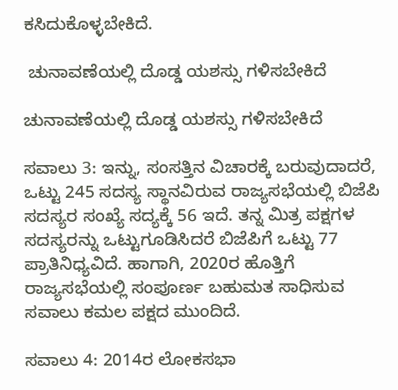ಕಸಿದುಕೊಳ್ಳಬೇಕಿದೆ.

 ಚುನಾವಣೆಯಲ್ಲಿ ದೊಡ್ಡ ಯಶಸ್ಸು ಗಳಿಸಬೇಕಿದೆ

ಚುನಾವಣೆಯಲ್ಲಿ ದೊಡ್ಡ ಯಶಸ್ಸು ಗಳಿಸಬೇಕಿದೆ

ಸವಾಲು 3: ಇನ್ನು, ಸಂಸತ್ತಿನ ವಿಚಾರಕ್ಕೆ ಬರುವುದಾದರೆ, ಒಟ್ಟು 245 ಸದಸ್ಯ ಸ್ಥಾನವಿರುವ ರಾಜ್ಯಸಭೆಯಲ್ಲಿ ಬಿಜೆಪಿ ಸದಸ್ಯರ ಸಂಖ್ಯೆ ಸದ್ಯಕ್ಕೆ 56 ಇದೆ. ತನ್ನ ಮಿತ್ರ ಪಕ್ಷಗಳ ಸದಸ್ಯರನ್ನು ಒಟ್ಟುಗೂಡಿಸಿದರೆ ಬಿಜೆಪಿಗೆ ಒಟ್ಟು 77 ಪ್ರಾತಿನಿಧ್ಯವಿದೆ. ಹಾಗಾಗಿ, 2020ರ ಹೊತ್ತಿಗೆ ರಾಜ್ಯಸಭೆಯಲ್ಲಿ ಸಂಪೂರ್ಣ ಬಹುಮತ ಸಾಧಿಸುವ ಸವಾಲು ಕಮಲ ಪಕ್ಷದ ಮುಂದಿದೆ.

ಸವಾಲು 4: 2014ರ ಲೋಕಸಭಾ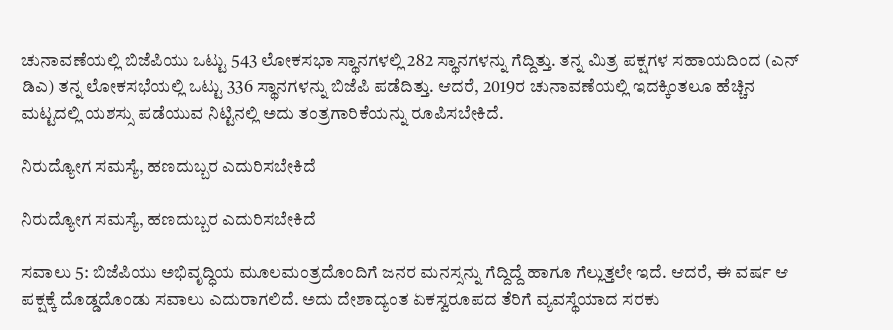ಚುನಾವಣೆಯಲ್ಲಿ ಬಿಜೆಪಿಯು ಒಟ್ಟು 543 ಲೋಕಸಭಾ ಸ್ಥಾನಗಳಲ್ಲಿ 282 ಸ್ಥಾನಗಳನ್ನು ಗೆದ್ದಿತ್ತು. ತನ್ನ ಮಿತ್ರ ಪಕ್ಷಗಳ ಸಹಾಯದಿಂದ (ಎನ್ ಡಿಎ) ತನ್ನ ಲೋಕಸಭೆಯಲ್ಲಿ ಒಟ್ಟು 336 ಸ್ಥಾನಗಳನ್ನು ಬಿಜೆಪಿ ಪಡೆದಿತ್ತು. ಆದರೆ, 2019ರ ಚುನಾವಣೆಯಲ್ಲಿ ಇದಕ್ಕಿಂತಲೂ ಹೆಚ್ಚಿನ ಮಟ್ಟದಲ್ಲಿ ಯಶಸ್ಸು ಪಡೆಯುವ ನಿಟ್ಟಿನಲ್ಲಿ ಅದು ತಂತ್ರಗಾರಿಕೆಯನ್ನು ರೂಪಿಸಬೇಕಿದೆ.

ನಿರುದ್ಯೋಗ ಸಮಸ್ಯೆ, ಹಣದುಬ್ಬರ ಎದುರಿಸಬೇಕಿದೆ

ನಿರುದ್ಯೋಗ ಸಮಸ್ಯೆ, ಹಣದುಬ್ಬರ ಎದುರಿಸಬೇಕಿದೆ

ಸವಾಲು 5: ಬಿಜೆಪಿಯು ಅಭಿವೃದ್ಧಿಯ ಮೂಲಮಂತ್ರದೊಂದಿಗೆ ಜನರ ಮನಸ್ಸನ್ನು ಗೆದ್ದಿದ್ದೆ ಹಾಗೂ ಗೆಲ್ಲುತ್ತಲೇ ಇದೆ. ಆದರೆ, ಈ ವರ್ಷ ಆ ಪಕ್ಷಕ್ಕೆ ದೊಡ್ಡದೊಂಡು ಸವಾಲು ಎದುರಾಗಲಿದೆ. ಅದು ದೇಶಾದ್ಯಂತ ಏಕಸ್ವರೂಪದ ತೆರಿಗೆ ವ್ಯವಸ್ಥೆಯಾದ ಸರಕು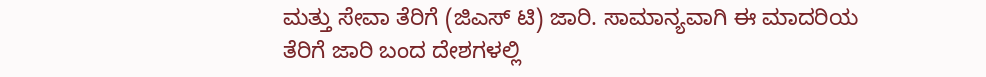ಮತ್ತು ಸೇವಾ ತೆರಿಗೆ (ಜಿಎಸ್ ಟಿ) ಜಾರಿ. ಸಾಮಾನ್ಯವಾಗಿ ಈ ಮಾದರಿಯ ತೆರಿಗೆ ಜಾರಿ ಬಂದ ದೇಶಗಳಲ್ಲಿ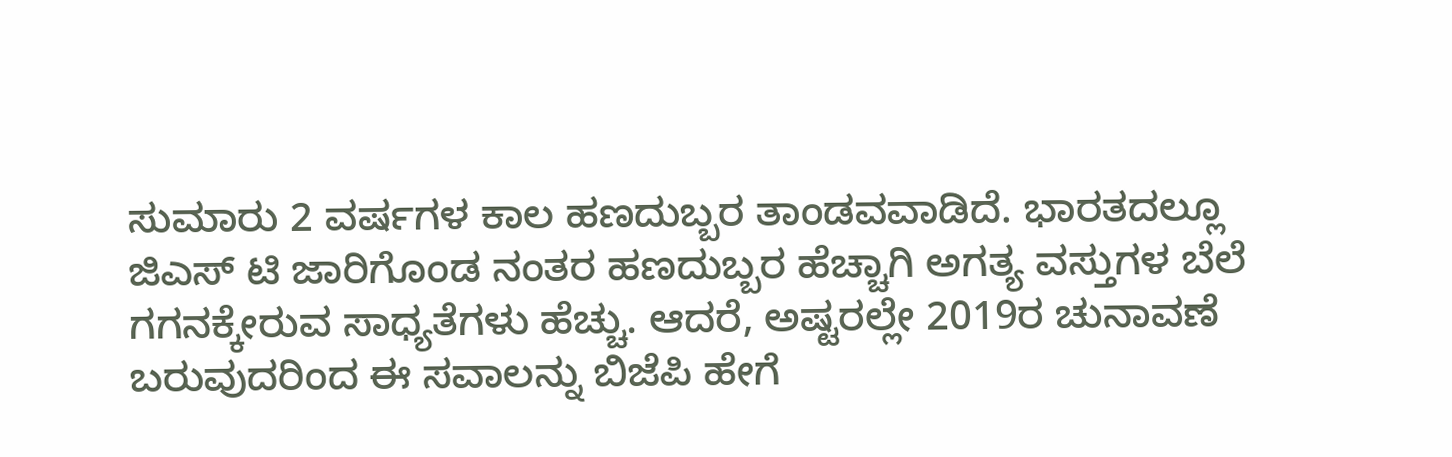ಸುಮಾರು 2 ವರ್ಷಗಳ ಕಾಲ ಹಣದುಬ್ಬರ ತಾಂಡವವಾಡಿದೆ. ಭಾರತದಲ್ಲೂ ಜಿಎಸ್ ಟಿ ಜಾರಿಗೊಂಡ ನಂತರ ಹಣದುಬ್ಬರ ಹೆಚ್ಚಾಗಿ ಅಗತ್ಯ ವಸ್ತುಗಳ ಬೆಲೆ ಗಗನಕ್ಕೇರುವ ಸಾಧ್ಯತೆಗಳು ಹೆಚ್ಚು. ಆದರೆ, ಅಷ್ಟರಲ್ಲೇ 2019ರ ಚುನಾವಣೆ ಬರುವುದರಿಂದ ಈ ಸವಾಲನ್ನು ಬಿಜೆಪಿ ಹೇಗೆ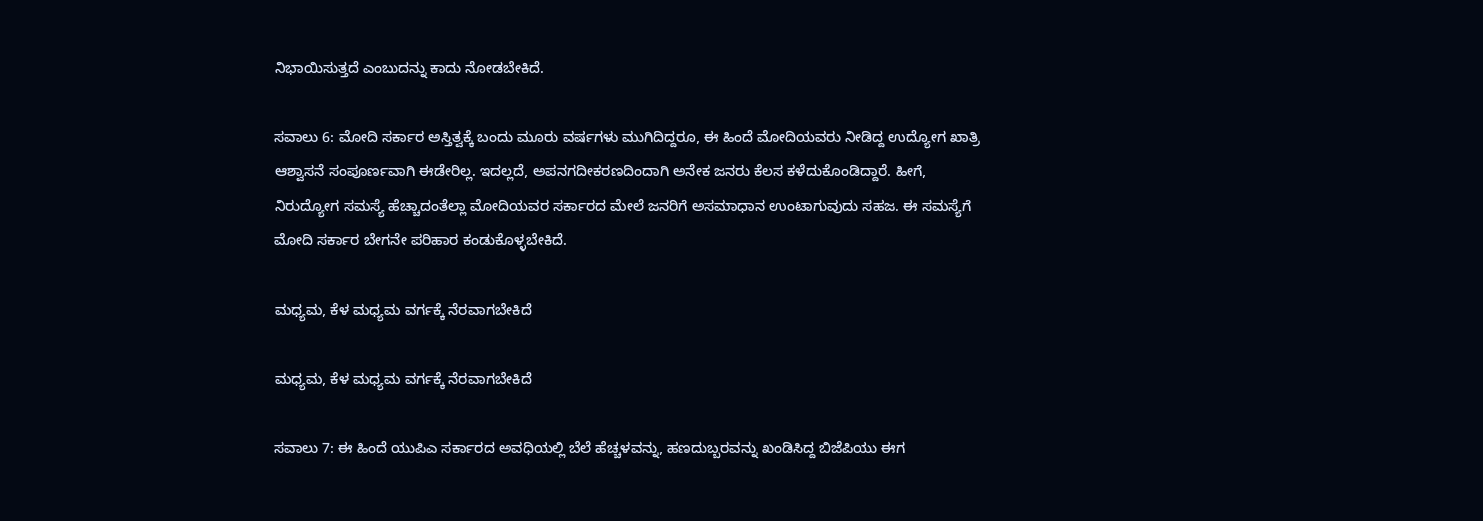ನಿಭಾಯಿಸುತ್ತದೆ ಎಂಬುದನ್ನು ಕಾದು ನೋಡಬೇಕಿದೆ.

ಸವಾಲು 6: ಮೋದಿ ಸರ್ಕಾರ ಅಸ್ತಿತ್ವಕ್ಕೆ ಬಂದು ಮೂರು ವರ್ಷಗಳು ಮುಗಿದಿದ್ದರೂ, ಈ ಹಿಂದೆ ಮೋದಿಯವರು ನೀಡಿದ್ದ ಉದ್ಯೋಗ ಖಾತ್ರಿ ಆಶ್ವಾಸನೆ ಸಂಪೂರ್ಣವಾಗಿ ಈಡೇರಿಲ್ಲ. ಇದಲ್ಲದೆ, ಅಪನಗದೀಕರಣದಿಂದಾಗಿ ಅನೇಕ ಜನರು ಕೆಲಸ ಕಳೆದುಕೊಂಡಿದ್ದಾರೆ. ಹೀಗೆ, ನಿರುದ್ಯೋಗ ಸಮಸ್ಯೆ ಹೆಚ್ಚಾದಂತೆಲ್ಲಾ ಮೋದಿಯವರ ಸರ್ಕಾರದ ಮೇಲೆ ಜನರಿಗೆ ಅಸಮಾಧಾನ ಉಂಟಾಗುವುದು ಸಹಜ. ಈ ಸಮಸ್ಯೆಗೆ ಮೋದಿ ಸರ್ಕಾರ ಬೇಗನೇ ಪರಿಹಾರ ಕಂಡುಕೊಳ್ಳಬೇಕಿದೆ.

ಮಧ್ಯಮ, ಕೆಳ ಮಧ್ಯಮ ವರ್ಗಕ್ಕೆ ನೆರವಾಗಬೇಕಿದೆ

ಮಧ್ಯಮ, ಕೆಳ ಮಧ್ಯಮ ವರ್ಗಕ್ಕೆ ನೆರವಾಗಬೇಕಿದೆ

ಸವಾಲು 7: ಈ ಹಿಂದೆ ಯುಪಿಎ ಸರ್ಕಾರದ ಅವಧಿಯಲ್ಲಿ ಬೆಲೆ ಹೆಚ್ಚಳವನ್ನು, ಹಣದುಬ್ಬರವನ್ನು ಖಂಡಿಸಿದ್ದ ಬಿಜೆಪಿಯು ಈಗ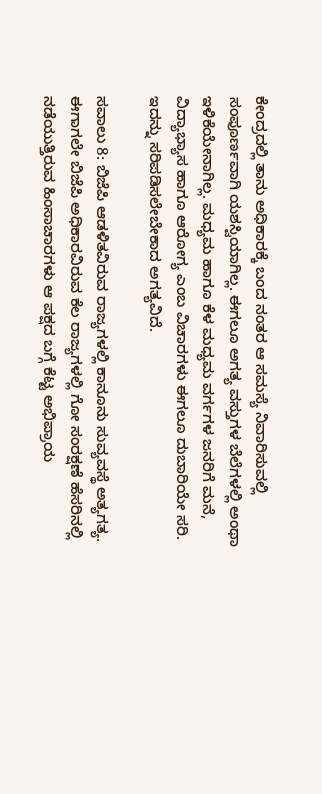ಕೇಂದ್ರದಲ್ಲಿ ತಾನು ಅಧಿಕಾರಕ್ಕೆ ಬಂದ ನಂತರ ಆ ಸಮಸ್ಯೆ ನಿವಾರಿಸುವಲ್ಲಿ ಸಂಪೂರ್ಣವಾಗಿ ಯಶಸ್ವಿಯಾಗಿಲ್ಲ. ಈಗಲೂ ಅಗತ್ಯ ವಸ್ತುಗಳ ಬೆಲೆಗಳಲ್ಲಿ ಅಂಥಾ ಇಳಿಕೆಯೇನಾಗಿಲ್ಲ. ಮಧ್ಯಮ ಹಾಗೂ ಕೆಳ ಮಧ್ಯಮ ವರ್ಗಗಳ ಜನರಿಗೆ ಮನೆ, ವಿದ್ಯಾಭ್ಯಾಸ ಹಾಗೂ ಆರೋಗ್ಯ ಎಂಬ ವಿಚಾರಗಳು ಈಗಲೂ ದುಬಾರಿಯೇ ಸರಿ. ಇದನ್ನು ಸರಿಪಡಿಸಲೇಬೇಕಾದ ಅಗತ್ಯವಿದೆ.

ಸವಾಲು 8: ಬಿಜೆಪಿ ಆಡಳಿತವಿರುವ ರಾಜ್ಯಗಳಲ್ಲಿ ಕಾನೂನು ಸುವ್ಯವಸ್ಥೆ ಅತ್ಯಗತ್ಯ. ಈಗಾಗಲೇ ಬಿಜೆಪಿ ಅಧಿಕಾರವಿರುವ ಕೆಲ ರಾಜ್ಯಗಳಲ್ಲಿ ಗೋ ಸಂರಕ್ಷಣೆ ಹೆಸರಿನಲ್ಲಿ ನಡೆಯುತ್ತಿರುವ ಹಿಂಸಾಚಾರಗಳು ಆ ಪಕ್ಷದ ಬಗ್ಗೆ ಕೆಟ್ಟ ಅಭಿಪ್ರಾಯ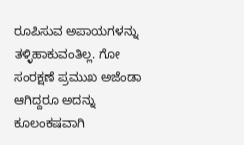ರೂಪಿಸುವ ಅಪಾಯಗಳನ್ನು ತಳ್ಳಿಹಾಕುವಂತಿಲ್ಲ. ಗೋ ಸಂರಕ್ಷಣೆ ಪ್ರಮುಖ ಅಜೆಂಡಾ ಆಗಿದ್ದರೂ ಅದನ್ನು ಕೂಲಂಕಷವಾಗಿ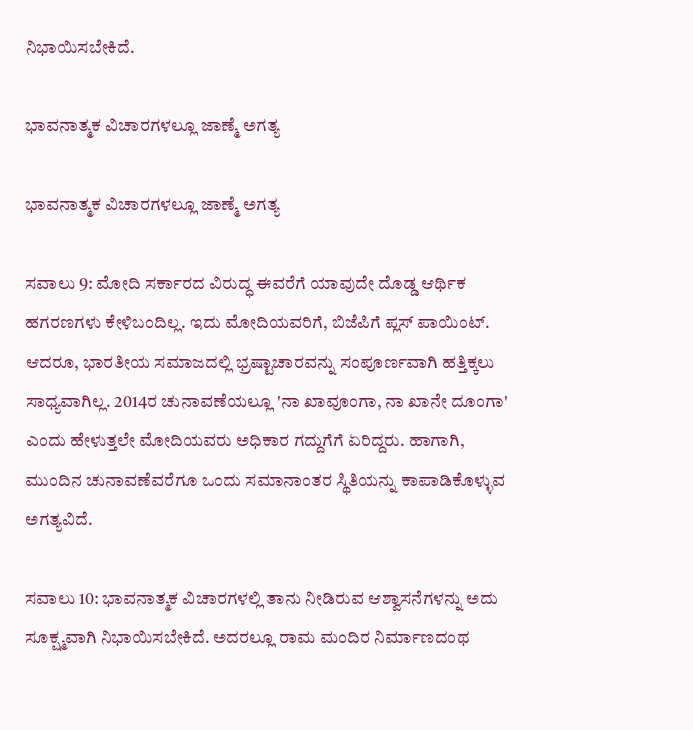ನಿಭಾಯಿಸಬೇಕಿದೆ.

ಭಾವನಾತ್ಮಕ ವಿಚಾರಗಳಲ್ಲೂ ಜಾಣ್ಮೆ ಅಗತ್ಯ

ಭಾವನಾತ್ಮಕ ವಿಚಾರಗಳಲ್ಲೂ ಜಾಣ್ಮೆ ಅಗತ್ಯ

ಸವಾಲು 9: ಮೋದಿ ಸರ್ಕಾರದ ವಿರುದ್ಧ ಈವರೆಗೆ ಯಾವುದೇ ದೊಡ್ಡ ಆರ್ಥಿಕ ಹಗರಣಗಳು ಕೇಳಿಬಂದಿಲ್ಲ. ಇದು ಮೋದಿಯವರಿಗೆ, ಬಿಜೆಪಿಗೆ ಪ್ಲಸ್ ಪಾಯಿಂಟ್. ಆದರೂ, ಭಾರತೀಯ ಸಮಾಜದಲ್ಲಿ ಭ್ರಷ್ಟಾಚಾರವನ್ನು ಸಂಪೂರ್ಣವಾಗಿ ಹತ್ತಿಕ್ಕಲು ಸಾಧ್ಯವಾಗಿಲ್ಲ. 2014ರ ಚುನಾವಣೆಯಲ್ಲೂ 'ನಾ ಖಾವೂಂಗಾ, ನಾ ಖಾನೇ ದೂಂಗಾ' ಎಂದು ಹೇಳುತ್ತಲೇ ಮೋದಿಯವರು ಅಧಿಕಾರ ಗದ್ದುಗೆಗೆ ಏರಿದ್ದರು. ಹಾಗಾಗಿ, ಮುಂದಿನ ಚುನಾವಣೆವರೆಗೂ ಒಂದು ಸಮಾನಾಂತರ ಸ್ಥಿತಿಯನ್ನು ಕಾಪಾಡಿಕೊಳ್ಳುವ ಅಗತ್ಯವಿದೆ.

ಸವಾಲು 10: ಭಾವನಾತ್ಮಕ ವಿಚಾರಗಳಲ್ಲಿ ತಾನು ನೀಡಿರುವ ಆಶ್ವಾಸನೆಗಳನ್ನು ಅದು ಸೂಕ್ಷ್ಮವಾಗಿ ನಿಭಾಯಿಸಬೇಕಿದೆ. ಅದರಲ್ಲೂ ರಾಮ ಮಂದಿರ ನಿರ್ಮಾಣದಂಥ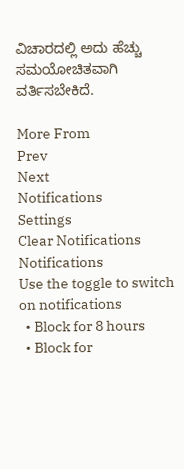ವಿಚಾರದಲ್ಲಿ ಅದು ಹೆಚ್ಚು ಸಮಯೋಚಿತವಾಗಿ ವರ್ತಿಸಬೇಕಿದೆ.

More From
Prev
Next
Notifications
Settings
Clear Notifications
Notifications
Use the toggle to switch on notifications
  • Block for 8 hours
  • Block for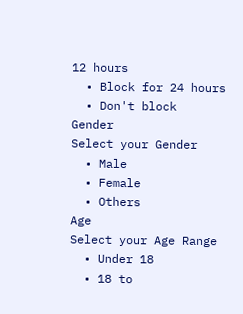12 hours
  • Block for 24 hours
  • Don't block
Gender
Select your Gender
  • Male
  • Female
  • Others
Age
Select your Age Range
  • Under 18
  • 18 to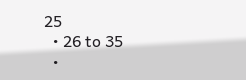25
  • 26 to 35
  •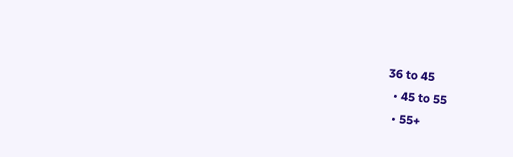36 to 45
  • 45 to 55
  • 55+